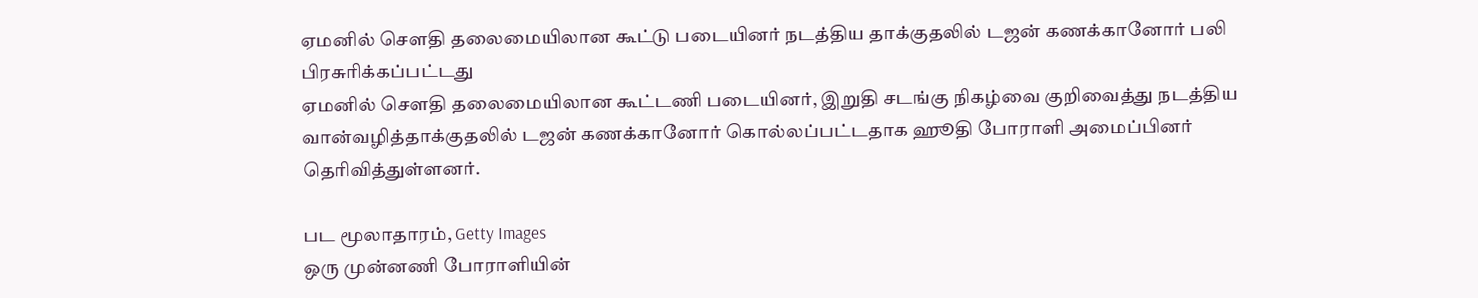ஏமனில் செளதி தலைமையிலான கூட்டு படையினர் நடத்திய தாக்குதலில் டஜன் கணக்கானோர் பலி
பிரசுரிக்கப்பட்டது
ஏமனில் செளதி தலைமையிலான கூட்டணி படையினர், இறுதி சடங்கு நிகழ்வை குறிவைத்து நடத்திய வான்வழித்தாக்குதலில் டஜன் கணக்கானோர் கொல்லப்பட்டதாக ஹூதி போராளி அமைப்பினர் தெரிவித்துள்ளனர்.

பட மூலாதாரம், Getty Images
ஒரு முன்னணி போராளியின்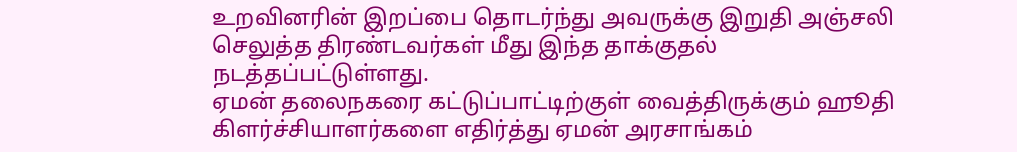உறவினரின் இறப்பை தொடர்ந்து அவருக்கு இறுதி அஞ்சலி செலுத்த திரண்டவர்கள் மீது இந்த தாக்குதல் நடத்தப்பட்டுள்ளது.
ஏமன் தலைநகரை கட்டுப்பாட்டிற்குள் வைத்திருக்கும் ஹூதி கிளர்ச்சியாளர்களை எதிர்த்து ஏமன் அரசாங்கம்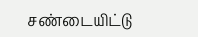சண்டையிட்டு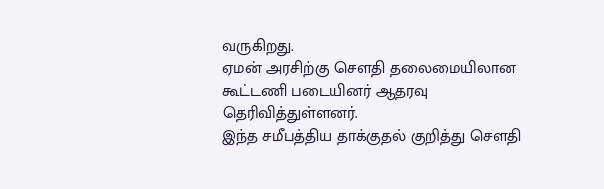வருகிறது.
ஏமன் அரசிற்கு செளதி தலைமையிலான கூட்டணி படையினர் ஆதரவு தெரிவித்துள்ளனர்.
இந்த சமீபத்திய தாக்குதல் குறித்து செளதி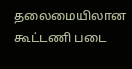தலைமையிலான கூட்டணி படை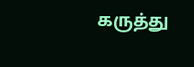கருத்து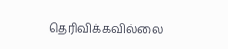தெரிவிக்கவில்லை